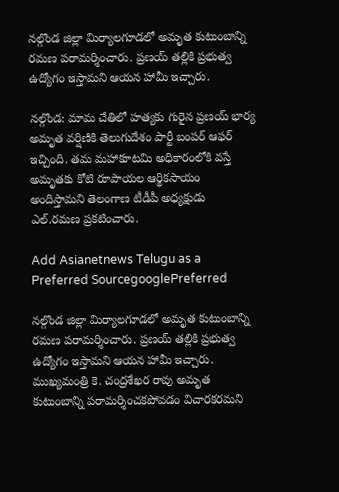నల్గొండ జిల్లా మిర్యాలగూడలో అమృత కుటుంబాన్ని రమణ పరామర్శించారు. ప్రణయ్ తల్లికి ప్రభుత్వ ఉద్యోగం ఇస్తామని ఆయన హామీ ఇచ్చారు.

నల్గొండ: మామ చేతిలో హత్యకు గురైన ప్రణయ్ భార్య అమృత వర్షిణికి తెలుగుదేశం పార్టీ బంపర్ ఆఫర్ ఇచ్చింది. తమ మహాకూటమి అధికారంలోకి వస్తే అమృతకు కోటి రూపాయల ఆర్థికసాయం అందిస్తామని తెలంగాణ టీడీపీ అధ్యక్షుడు ఎల్.రమణ ప్రకటించారు.

Add Asianetnews Telugu as a Preferred SourcegooglePreferred

నల్గొండ జిల్లా మిర్యాలగూడలో అమృత కుటుంబాన్ని రమణ పరామర్శించారు. ప్రణయ్ తల్లికి ప్రభుత్వ ఉద్యోగం ఇస్తామని ఆయన హామీ ఇచ్చారు. ముఖ్యమంత్రి కె. చంద్రశేఖర రావు అమృత కుటుంబాన్ని పరామర్శించకపోవడం విచారకరమని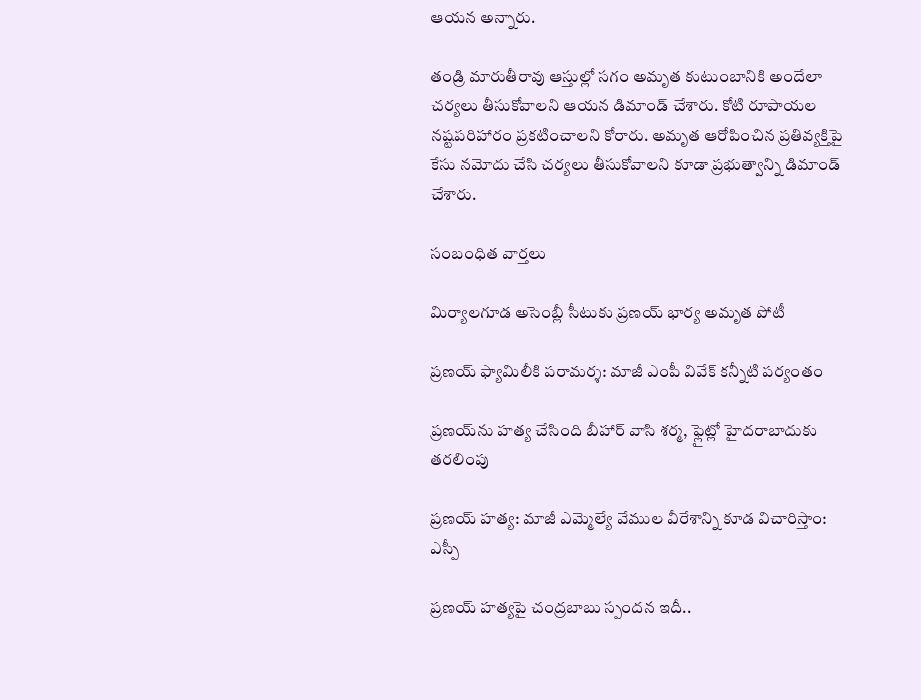ఆయన అన్నారు.

తండ్రి మారుతీరావు ఆస్తుల్లో సగం అమృత కుటుంబానికి అందేలా చర్యలు తీసుకోవాలని ఆయన డిమాండ్ చేశారు. కోటి రూపాయల నష్టపరిహారం ప్రకటించాలని కోరారు. అమృత ఆరోపించిన ప్రతివ్యక్తిపై కేసు నమోదు చేసి చర్యలు తీసుకోవాలని కూడా ప్రభుత్వాన్ని డిమాండ్ చేశారు.

సంబంధిత వార్తలు

మిర్యాలగూడ అసెంబ్లీ సీటుకు ప్రణయ్ భార్య అమృత పోటీ

ప్రణయ్ ఫ్యామిలీకి పరామర్శ: మాజీ ఎంపీ వివేక్ కన్నీటి పర్యంతం

ప్రణయ్‌ను హత్య చేసింది బీహార్ వాసి శర్మ, ఫ్లైట్లో హైదరాబాదుకు తరలింపు

ప్రణయ్ హత్య: మాజీ ఎమ్మెల్యే వేముల వీరేశాన్ని కూడ విచారిస్తాం: ఎస్పీ

ప్రణయ్ హత్యపై చంద్రబాబు స్పందన ఇదీ..